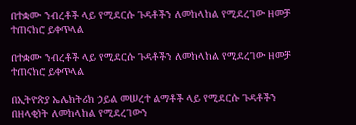በተቋሙ ንብረቶች ላይ የሚደርሱ ጉዳቶችን ለመከላከል የሚደረገው ዘመቻ ተጠናክሮ ይቀጥላል

በተቋሙ ንብረቶች ላይ የሚደርሱ ጉዳቶችን ለመከላከል የሚደረገው ዘመቻ ተጠናክሮ ይቀጥላል

በኢትዮጵያ ኤሌክትሪክ ኃይል መሠረተ ልማቶች ላይ የሚደርሱ ጉዳቶችን በዘላቂነት ለመከላከል የሚደረገውን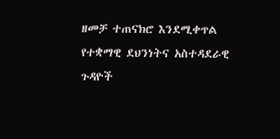ዘመቻ ተጠናክሮ እንደሚቀጥል የተቋማዊ ደህንነትና አስተዳደራዊ ጉዳዮች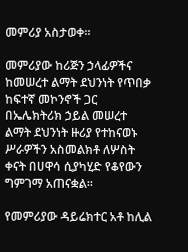መምሪያ አስታወቀ።

መምሪያው ከሪጅን ኃላፊዎችና ከመሠረተ ልማት ደህንነት የጥበቃ ከፍተኛ መኮንኖች ጋር በኤሌክትሪክ ኃይል መሠረተ ልማት ደህንነት ዙሪያ የተከናወኑ ሥራዎችን አስመልክቶ ለሦስት ቀናት በሀዋሳ ሲያካሂድ የቆየውን ግምገማ አጠናቋል።

የመምሪያው ዳይሬክተር አቶ ከሊል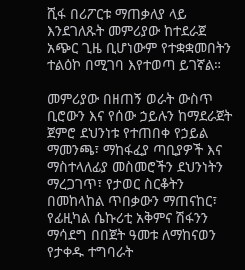ሺፋ በሪፖርቱ ማጠቃለያ ላይ እንደገለጹት መምሪያው ከተደራጀ አጭር ጊዜ ቢሆነውም የተቋቋመበትን ተልዕኮ በሚገባ እየተወጣ ይገኛል።

መምሪያው በዘጠኝ ወራት ውስጥ ቢሮውን እና የሰው ኃይሉን ከማደራጀት ጀምሮ ደህንነቱ የተጠበቀ የኃይል ማመንጫ፣ ማከፋፈያ ጣቢያዎች እና ማስተላለፊያ መስመሮችን ደህንነትን ማረጋገጥ፣ የታወር ስርቆትን በመከላከል ጥበቃውን ማጠናከር፣ የፊዚካል ሴኩሪቲ አቅምና ሽፋንን ማሳደግ በበጀት ዓመቱ ለማከናወን የታቀዱ ተግባራት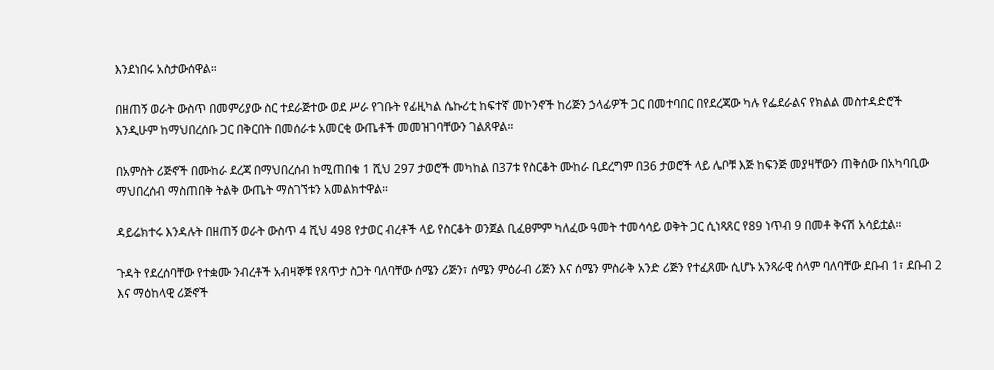እንደነበሩ አስታውሰዋል።

በዘጠኝ ወራት ውስጥ በመምሪያው ስር ተደራጅተው ወደ ሥራ የገቡት የፊዚካል ሴኩሪቲ ከፍተኛ መኮንኖች ከሪጅን ኃላፊዎች ጋር በመተባበር በየደረጃው ካሉ የፌደራልና የክልል መስተዳድሮች እንዲሁም ከማህበረሰቡ ጋር በቅርበት በመሰራቱ አመርቂ ውጤቶች መመዝገባቸውን ገልጸዋል።

በአምስት ሪጅኖች በሙከራ ደረጃ በማህበረሰብ ከሚጠበቁ 1 ሺህ 297 ታወሮች መካከል በ37ቱ የስርቆት ሙከራ ቢደረግም በ36 ታወሮች ላይ ሌቦቹ እጅ ከፍንጅ መያዛቸውን ጠቅሰው በአካባቢው ማህበረሰብ ማስጠበቅ ትልቅ ውጤት ማስገኘቱን አመልክተዋል።

ዳይሬክተሩ እንዳሉት በዘጠኝ ወራት ውስጥ 4 ሺህ 498 የታወር ብረቶች ላይ የስርቆት ወንጀል ቢፈፀምም ካለፈው ዓመት ተመሳሳይ ወቅት ጋር ሲነጻጸር የ89 ነጥብ 9 በመቶ ቅናሽ አሳይቷል።

ጉዳት የደረሰባቸው የተቋሙ ንብረቶች አብዛኞቹ የጸጥታ ስጋት ባለባቸው ሰሜን ሪጅን፣ ሰሜን ምዕራብ ሪጅን እና ሰሜን ምስራቅ አንድ ሪጅን የተፈጸሙ ሲሆኑ አንጻራዊ ሰላም ባለባቸው ደቡብ 1፣ ደቡብ 2 እና ማዕከላዊ ሪጅኖች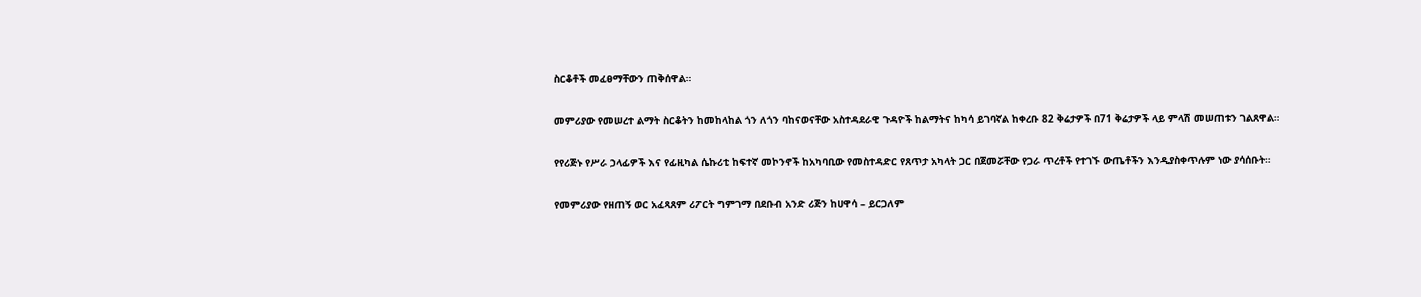ስርቆቶች መፈፀማቸውን ጠቅሰዋል።

መምሪያው የመሠረተ ልማት ስርቆትን ከመከላከል ጎን ለጎን ባከናወናቸው አስተዳደራዊ ጉዳዮች ከልማትና ከካሳ ይገባኛል ከቀረቡ 82 ቅሬታዎች በ71 ቅሬታዎች ላይ ምላሽ መሠጠቱን ገልጸዋል።

የየሪጅኑ የሥራ ኃላፊዎች እና የፊዚካል ሴኩሪቲ ከፍተኛ መኮንኖች ከአካባቢው የመስተዳድር የጸጥታ አካላት ጋር በጀመሯቸው የጋራ ጥረቶች የተገኙ ውጤቶችን እንዲያስቀጥሉም ነው ያሳሰቡት።

የመምሪያው የዘጠኝ ወር አፈጻጸም ሪፖርት ግምገማ በደቡብ አንድ ሪጅን ከሀዋሳ – ይርጋለም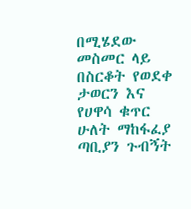በሚሄደው መስመር ላይ በስርቆት የወደቀ ታወርን እና የሀዋሳ ቁጥር ሁለት ማከፋፈያ ጣቢያን ጉብኝት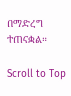በማድረግ ተጠናቋል።

Scroll to Top